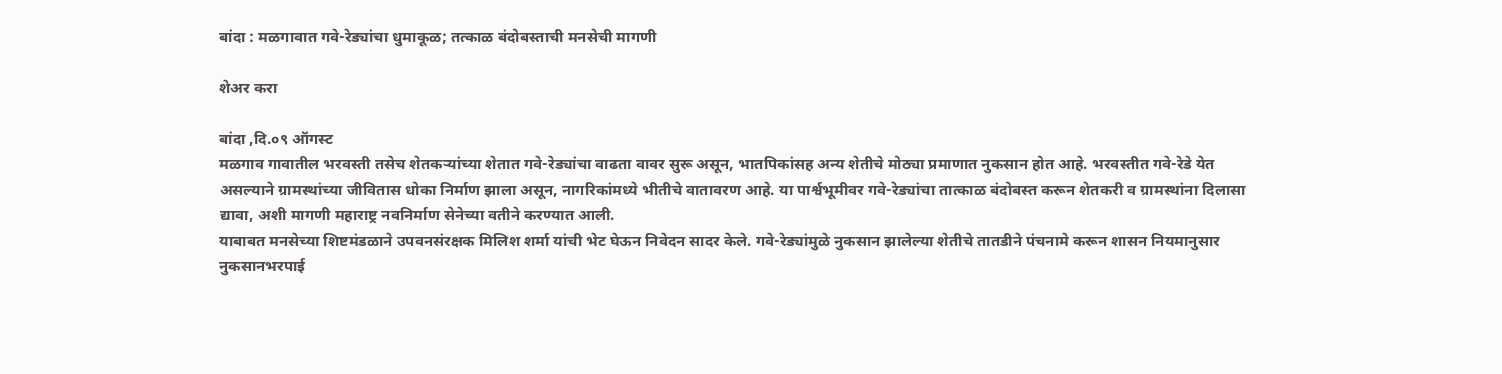बांदा : मळगावात गवे-रेड्यांचा धुमाकूळ; तत्काळ बंदोबस्ताची मनसेची मागणी

शेअर करा

बांदा ,दि.०९ ऑगस्ट
मळगाव गावातील भरवस्ती तसेच शेतकऱ्यांच्या शेतात गवे-रेड्यांचा वाढता वावर सुरू असून, भातपिकांसह अन्य शेतीचे मोठ्या प्रमाणात नुकसान होत आहे. भरवस्तीत गवे-रेडे येत असल्याने ग्रामस्थांच्या जीवितास धोका निर्माण झाला असून, नागरिकांमध्ये भीतीचे वातावरण आहे. या पार्श्वभूमीवर गवे-रेड्यांचा तात्काळ बंदोबस्त करून शेतकरी व ग्रामस्थांना दिलासा द्यावा, अशी मागणी महाराष्ट्र नवनिर्माण सेनेच्या वतीने करण्यात आली.
याबाबत मनसेच्या शिष्टमंडळाने उपवनसंरक्षक मिलिश शर्मा यांची भेट घेऊन निवेदन सादर केले. गवे-रेड्यांमुळे नुकसान झालेल्या शेतीचे तातडीने पंचनामे करून शासन नियमानुसार नुकसानभरपाई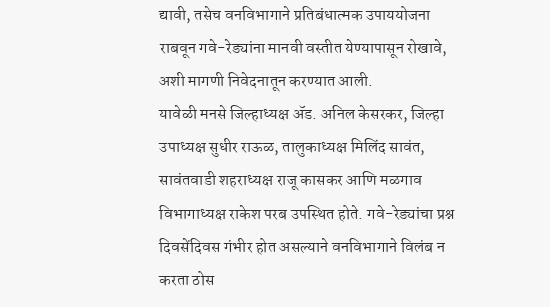द्यावी, तसेच वनविभागाने प्रतिबंधात्मक उपाययोजना राबवून गवे-रेड्यांना मानवी वस्तीत येण्यापासून रोखावे, अशी मागणी निवेदनातून करण्यात आली.
यावेळी मनसे जिल्हाध्यक्ष ॲड. अनिल केसरकर, जिल्हा उपाध्यक्ष सुधीर राऊळ, तालुकाध्यक्ष मिलिंद सावंत, सावंतवाडी शहराध्यक्ष राजू कासकर आणि मळगाव विभागाध्यक्ष राकेश परब उपस्थित होते. गवे-रेड्यांचा प्रश्न दिवसेंदिवस गंभीर होत असल्याने वनविभागाने विलंब न करता ठोस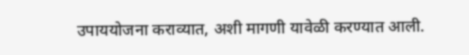उपाययोजना कराव्यात, अशी मागणी यावेळी करण्यात आली.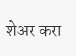शेअर करा